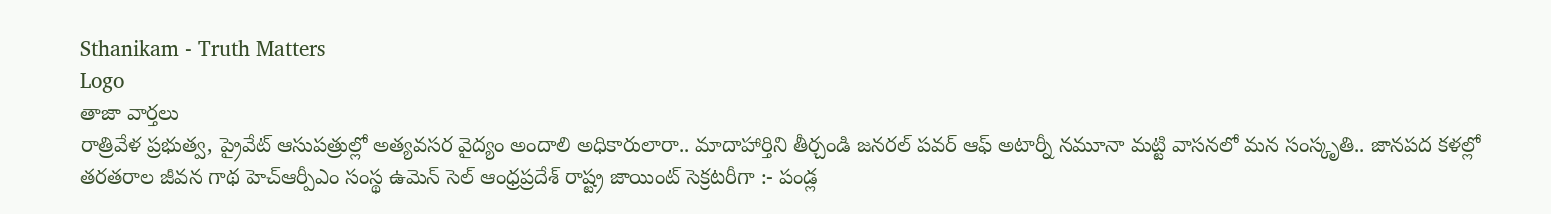Sthanikam - Truth Matters
Logo
తాజా వార్తలు
రాత్రివేళ ప్రభుత్వ, ప్రైవేట్ ఆసుపత్రుల్లో అత్యవసర వైద్యం అందాలి అధికారులారా.. మాదాహార్తిని తీర్చండి జనరల్ పవర్ ఆఫ్ అటార్నీ నమూనా మట్టి వాసనలో మన సంస్కృతి.. జానపద కళల్లో తరతరాల జీవన గాథ హెచ్ఆర్పీఎం సంస్థ ఉమెన్ సెల్ ఆంధ్రప్రదేశ్ రాష్ట్ర జాయింట్ సెక్రటరీగా :- పండ్ల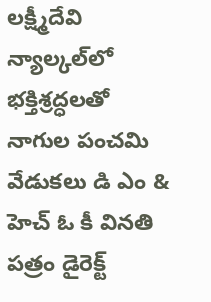లక్ష్మీదేవి న్యాల్కల్‌లో భక్తిశ్రద్ధలతో నాగుల పంచమి వేడుకలు డి ఎం & హెచ్ ఓ కీ వినతి పత్రం డైరెక్ట్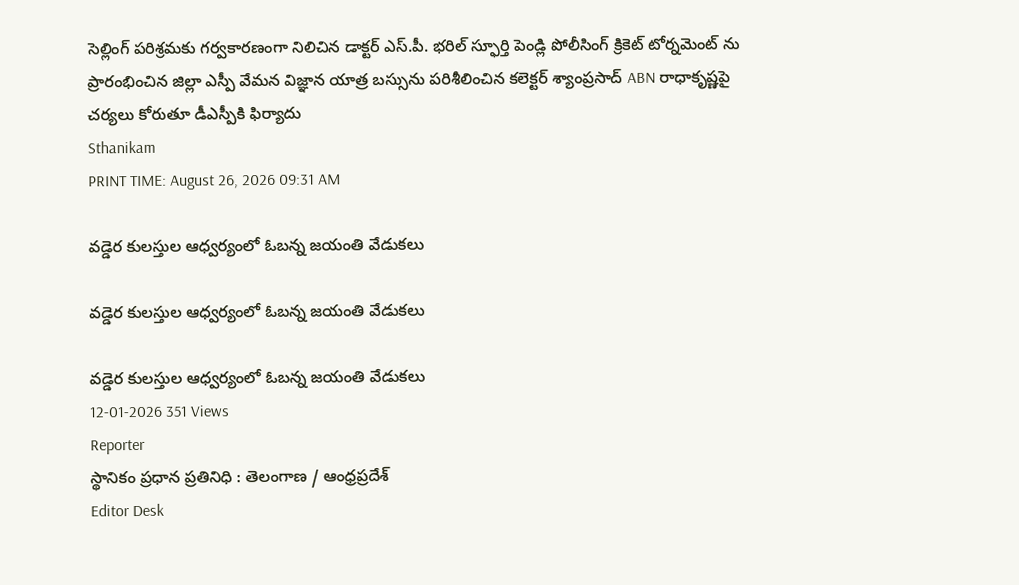సెల్లింగ్ పరిశ్రమకు గర్వకారణంగా నిలిచిన డాక్టర్ ఎస్.పీ. భరిల్ స్ఫూర్తి పెండ్లి పోలీసింగ్ క్రికెట్ టోర్నమెంట్ ను ప్రారంభించిన జిల్లా ఎస్పీ వేమన విజ్ఞాన యాత్ర బస్సును పరిశీలించిన కలెక్టర్ శ్యాంప్రసాద్ ABN రాధాకృష్ణపై చర్యలు కోరుతూ డీఎస్పీకి ఫిర్యాదు
Sthanikam
PRINT TIME: August 26, 2026 09:31 AM

వడ్డెర కులస్తుల ఆధ్వర్యంలో ఓబన్న జయంతి వేడుకలు

వడ్డెర కులస్తుల ఆధ్వర్యంలో ఓబన్న జయంతి వేడుకలు

వడ్డెర కులస్తుల ఆధ్వర్యంలో ఓబన్న జయంతి వేడుకలు
12-01-2026 351 Views
Reporter
స్థానికం ప్రధాన ప్రతినిధి : తెలంగాణ / ఆంధ్రప్రదేశ్
Editor Desk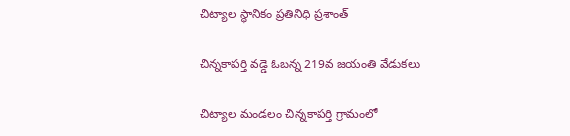చిట్యాల స్థానికం ప్రతినిధి ప్రశాంత్

చిన్నకాపర్తి వడ్డె ఓబన్న 219వ జయంతి వేడుకలు

చిట్యాల మండలం చిన్నకాపర్తి గ్రామంలో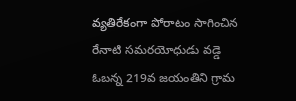వ్యతిరేకంగా పోరాటం సాగించిన రేనాటి సమరయోధుడు వడ్డె ఓబన్న 219వ జయంతిని గ్రామ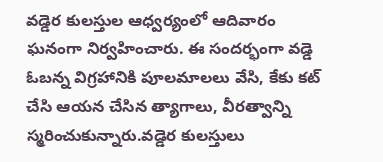వడ్డెర కులస్తుల ఆధ్వర్యంలో ఆదివారం ఘనంగా నిర్వహించారు. ఈ సందర్భంగా వడ్డె ఓబన్న విగ్రహానికి పూలమాలలు వేసి, కేకు కట్ చేసి ఆయన చేసిన త్యాగాలు, వీరత్వాన్ని స్మరించుకున్నారు.వడ్డెర కులస్తులు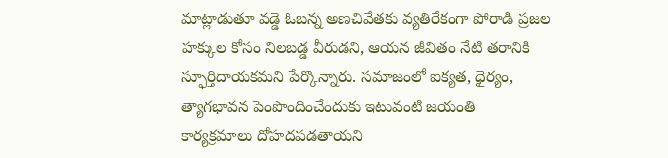మాట్లాడుతూ వడ్డె ఓబన్న అణచివేతకు వ్యతిరేకంగా పోరాడి ప్రజల హక్కుల కోసం నిలబడ్డ వీరుడని, ఆయన జీవితం నేటి తరానికి స్ఫూర్తిదాయకమని పేర్కొన్నారు. సమాజంలో ఐక్యత, ధైర్యం, త్యాగభావన పెంపొందించేందుకు ఇటువంటి జయంతి కార్యక్రమాలు దోహదపడతాయని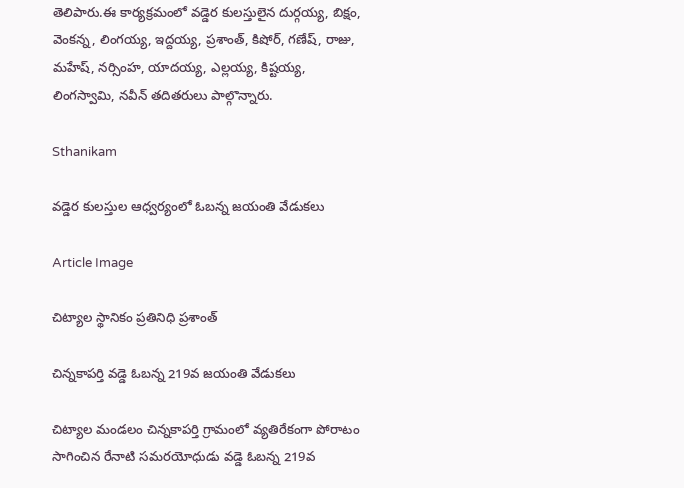తెలిపారు.ఈ కార్యక్రమంలో వడ్డెర కులస్తులైన దుర్గయ్య, బిక్షం, వెంకన్న, లింగయ్య, ఇద్దయ్య, ప్రశాంత్, కిషోర్, గణేష్, రాజు, మహేష్, నర్సింహ, యాదయ్య, ఎల్లయ్య, కిష్టయ్య, లింగస్వామి, నవీన్ తదితరులు పాల్గొన్నారు.

Sthanikam

వడ్డెర కులస్తుల ఆధ్వర్యంలో ఓబన్న జయంతి వేడుకలు

Article Image

చిట్యాల స్థానికం ప్రతినిధి ప్రశాంత్

చిన్నకాపర్తి వడ్డె ఓబన్న 219వ జయంతి వేడుకలు

చిట్యాల మండలం చిన్నకాపర్తి గ్రామంలో వ్యతిరేకంగా పోరాటం సాగించిన రేనాటి సమరయోధుడు వడ్డె ఓబన్న 219వ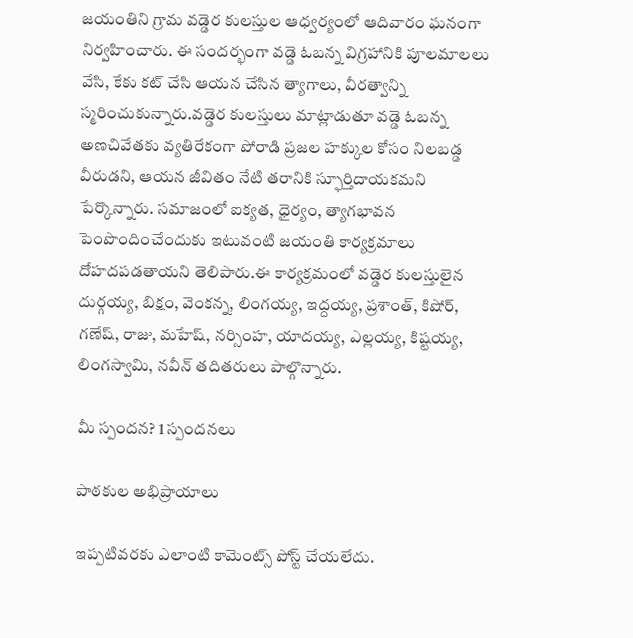జయంతిని గ్రామ వడ్డెర కులస్తుల ఆధ్వర్యంలో ఆదివారం ఘనంగా నిర్వహించారు. ఈ సందర్భంగా వడ్డె ఓబన్న విగ్రహానికి పూలమాలలు వేసి, కేకు కట్ చేసి ఆయన చేసిన త్యాగాలు, వీరత్వాన్ని స్మరించుకున్నారు.వడ్డెర కులస్తులు మాట్లాడుతూ వడ్డె ఓబన్న అణచివేతకు వ్యతిరేకంగా పోరాడి ప్రజల హక్కుల కోసం నిలబడ్డ వీరుడని, ఆయన జీవితం నేటి తరానికి స్ఫూర్తిదాయకమని పేర్కొన్నారు. సమాజంలో ఐక్యత, ధైర్యం, త్యాగభావన పెంపొందించేందుకు ఇటువంటి జయంతి కార్యక్రమాలు దోహదపడతాయని తెలిపారు.ఈ కార్యక్రమంలో వడ్డెర కులస్తులైన దుర్గయ్య, బిక్షం, వెంకన్న, లింగయ్య, ఇద్దయ్య, ప్రశాంత్, కిషోర్, గణేష్, రాజు, మహేష్, నర్సింహ, యాదయ్య, ఎల్లయ్య, కిష్టయ్య, లింగస్వామి, నవీన్ తదితరులు పాల్గొన్నారు.

మీ స్పందన? 1 స్పందనలు

పాఠకుల అభిప్రాయాలు

ఇప్పటివరకు ఎలాంటి కామెంట్స్ పోస్ట్ చేయలేదు.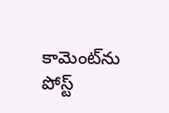కామెంట్‌ను పోస్ట్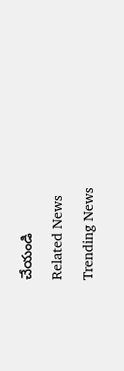చేయండి
Related News
Trending News